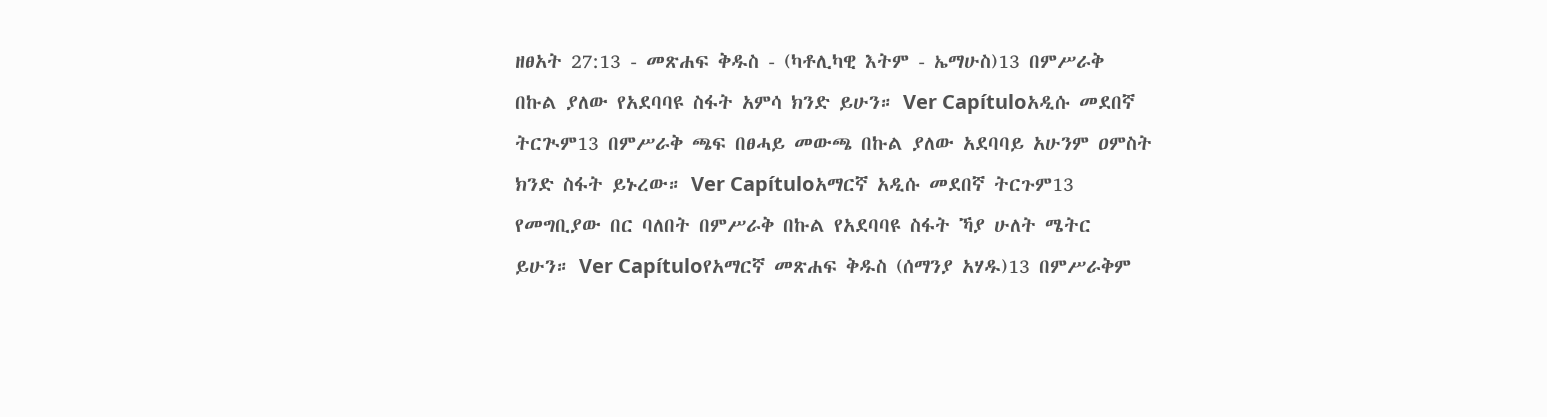ዘፀአት 27:13 - መጽሐፍ ቅዱስ - (ካቶሊካዊ እትም - ኤማሁስ)13 በምሥራቅ በኩል ያለው የአደባባዩ ስፋት አምሳ ክንድ ይሁን። Ver Capítuloአዲሱ መደበኛ ትርጒም13 በምሥራቅ ጫፍ በፀሓይ መውጫ በኩል ያለው አደባባይ አሁንም ዐምስት ክንድ ስፋት ይኑረው። Ver Capítuloአማርኛ አዲሱ መደበኛ ትርጉም13 የመግቢያው በር ባለበት በምሥራቅ በኩል የአደባባዩ ስፋት ኻያ ሁለት ሜትር ይሁን። Ver Capítuloየአማርኛ መጽሐፍ ቅዱስ (ሰማንያ አሃዱ)13 በምሥራቅም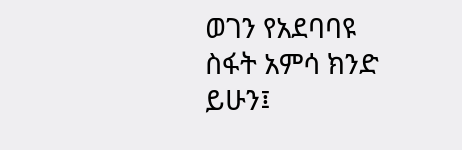ወገን የአደባባዩ ስፋት አምሳ ክንድ ይሁን፤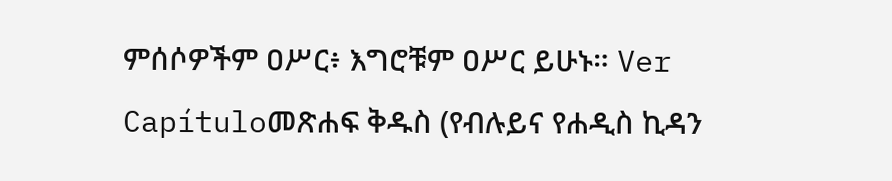ምሰሶዎችም ዐሥር፥ እግሮቹም ዐሥር ይሁኑ። Ver Capítuloመጽሐፍ ቅዱስ (የብሉይና የሐዲስ ኪዳን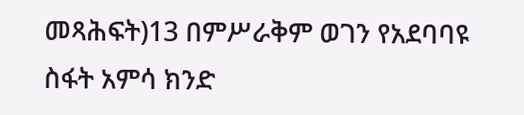መጻሕፍት)13 በምሥራቅም ወገን የአደባባዩ ስፋት አምሳ ክንድ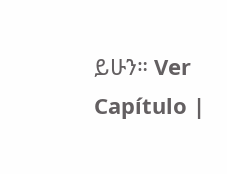ይሁን። Ver Capítulo |